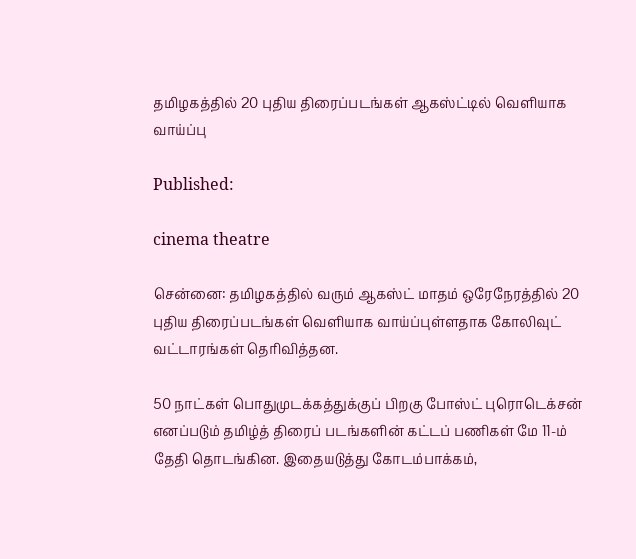தமிழகத்தில் 20 புதிய திரைப்படங்கள் ஆகஸ்ட்டில் வெளியாக வாய்ப்பு

Published:

cinema theatre

சென்னை: தமிழகத்தில் வரும் ஆகஸ்ட் மாதம் ஒரேநேரத்தில் 20 புதிய திரைப்படங்கள் வெளியாக வாய்ப்புள்ளதாக கோலிவுட் வட்டாரங்கள் தெரிவித்தன.

50 நாட்கள் பொதுமுடக்கத்துக்குப் பிறகு போஸ்ட் புரொடெக்சன் எனப்படும் தமிழ்த் திரைப் படங்களின் கட்டப் பணிகள் மே 11-ம் தேதி தொடங்கின. இதையடுத்து கோடம்பாக்கம்,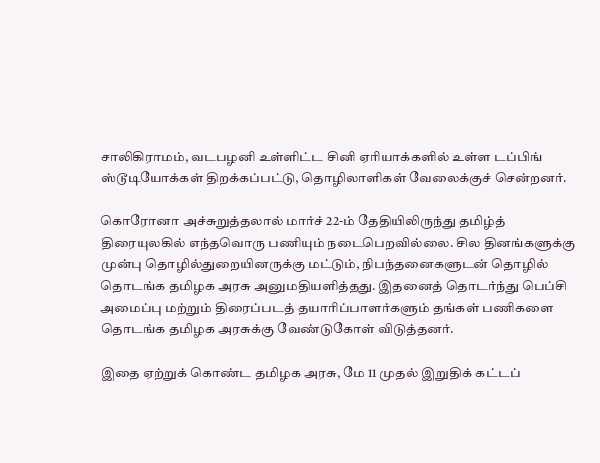சாலிகிராமம், வடபழனி உள்ளிட்ட சினி ஏரியாக்களில் உள்ள டப்பிங் ஸ்டூடியோக்கள் திறக்கப்பட்டு, தொழிலாளிகள் வேலைக்குச் சென்றனர்.

கொரோனா அச்சுறுத்தலால் மார்ச் 22-ம் தேதியிலிருந்து தமிழ்த் திரையுலகில் எந்தவொரு பணியும் நடைபெறவில்லை. சில தினங்களுக்கு முன்பு தொழில்துறையினருக்கு மட்டும், நிபந்தனைகளுடன் தொழில் தொடங்க தமிழக அரசு அனுமதியளித்தது. இதனைத் தொடர்ந்து பெப்சி அமைப்பு மற்றும் திரைப்படத் தயாரிப்பாளர்களும் தங்கள் பணிகளை தொடங்க தமிழக அரசுக்கு வேண்டுகோள் விடுத்தனர்.

இதை ஏற்றுக் கொண்ட தமிழக அரசு, மே 11 முதல் இறுதிக் கட்டப்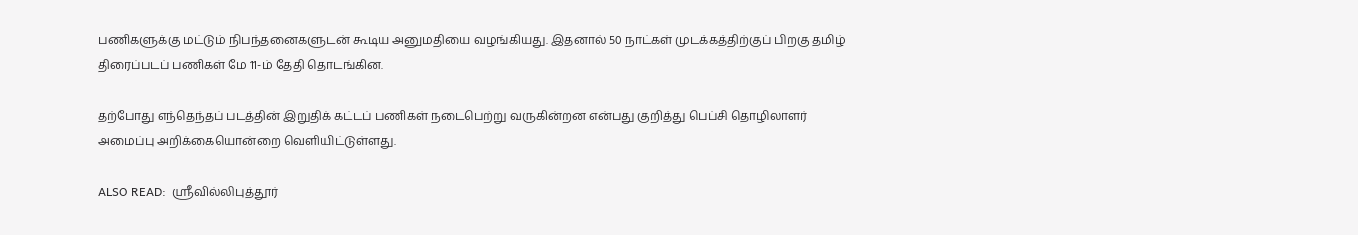பணிகளுக்கு மட்டும் நிபந்தனைகளுடன் கூடிய அனுமதியை வழங்கியது. இதனால் 50 நாட்கள் முடக்கத்திற்குப் பிறகு தமிழ் திரைப்படப் பணிகள் மே 11-ம் தேதி தொடங்கின.

தற்போது எந்தெந்தப் படத்தின் இறுதிக் கட்டப் பணிகள் நடைபெற்று வருகின்றன என்பது குறித்து பெப்சி தொழிலாளர் அமைப்பு அறிக்கையொன்றை வெளியிட்டுள்ளது.

ALSO READ:  ஸ்ரீவில்லிபுத்தூர்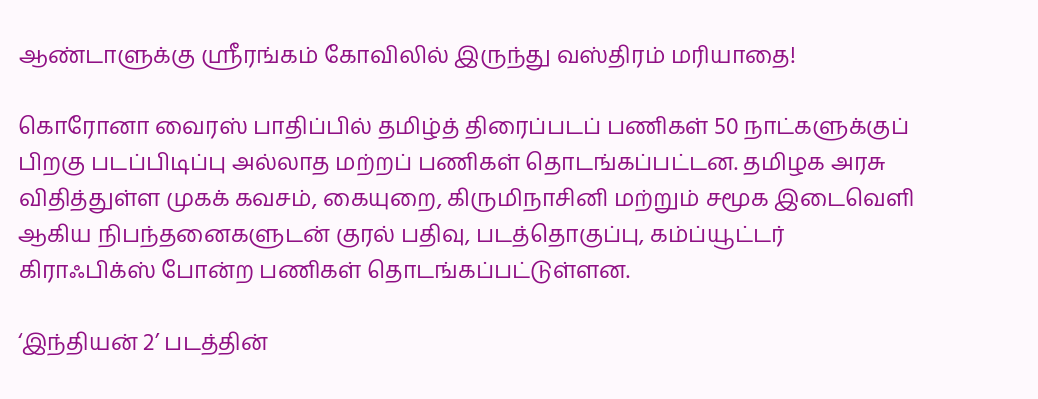ஆண்டாளுக்கு ஸ்ரீரங்கம் கோவிலில் இருந்து வஸ்திரம் மரியாதை!

கொரோனா வைரஸ் பாதிப்பில் தமிழ்த் திரைப்படப் பணிகள் 50 நாட்களுக்குப் பிறகு படப்பிடிப்பு அல்லாத மற்றப் பணிகள் தொடங்கப்பட்டன. தமிழக அரசு விதித்துள்ள முகக் கவசம், கையுறை, கிருமிநாசினி மற்றும் சமூக இடைவெளி ஆகிய நிபந்தனைகளுடன் குரல் பதிவு, படத்தொகுப்பு, கம்ப்யூட்டர் கிராஃபிக்ஸ் போன்ற பணிகள் தொடங்கப்பட்டுள்ளன.

‘இந்தியன் 2’ படத்தின்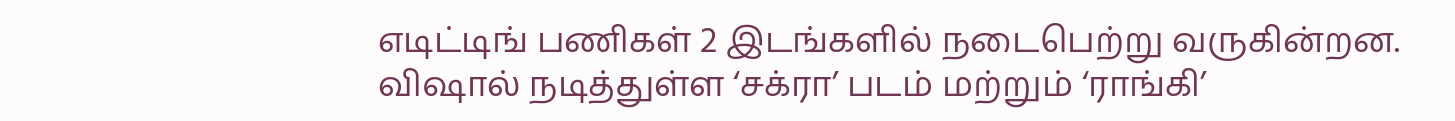எடிட்டிங் பணிகள் 2 இடங்களில் நடைபெற்று வருகின்றன. விஷால் நடித்துள்ள ‘சக்ரா’ படம் மற்றும் ‘ராங்கி’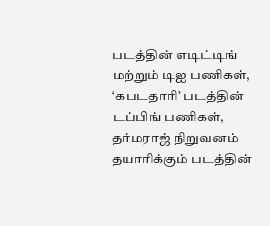படத்தின் எடிட்டிங் மற்றும் டிஐ பணிகள், ‘கபடதாரி’ படத்தின் டப்பிங் பணிகள், தர்மராஜ் நிறுவனம் தயாரிக்கும் படத்தின்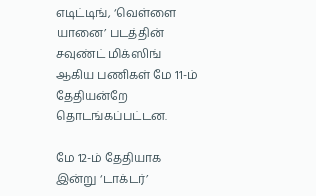எடிட்டிங், ‘வெள்ளை யானை’ படத்தின் சவுண்ட் மிக்ஸிங் ஆகிய பணிகள் மே 11-ம் தேதியன்றே தொடங்கப்பட்டன.

மே 12-ம் தேதியாக இன்று ‘டாக்டர்’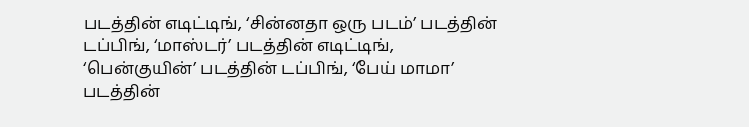படத்தின் எடிட்டிங், ‘சின்னதா ஒரு படம்’ படத்தின் டப்பிங், ‘மாஸ்டர்’ படத்தின் எடிட்டிங், ‘பென்குயின்’ படத்தின் டப்பிங், ‘பேய் மாமா’ படத்தின்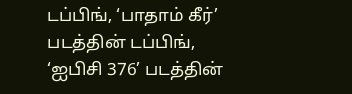டப்பிங், ‘பாதாம் கீர்’ படத்தின் டப்பிங், ‘ஐபிசி 376’ படத்தின்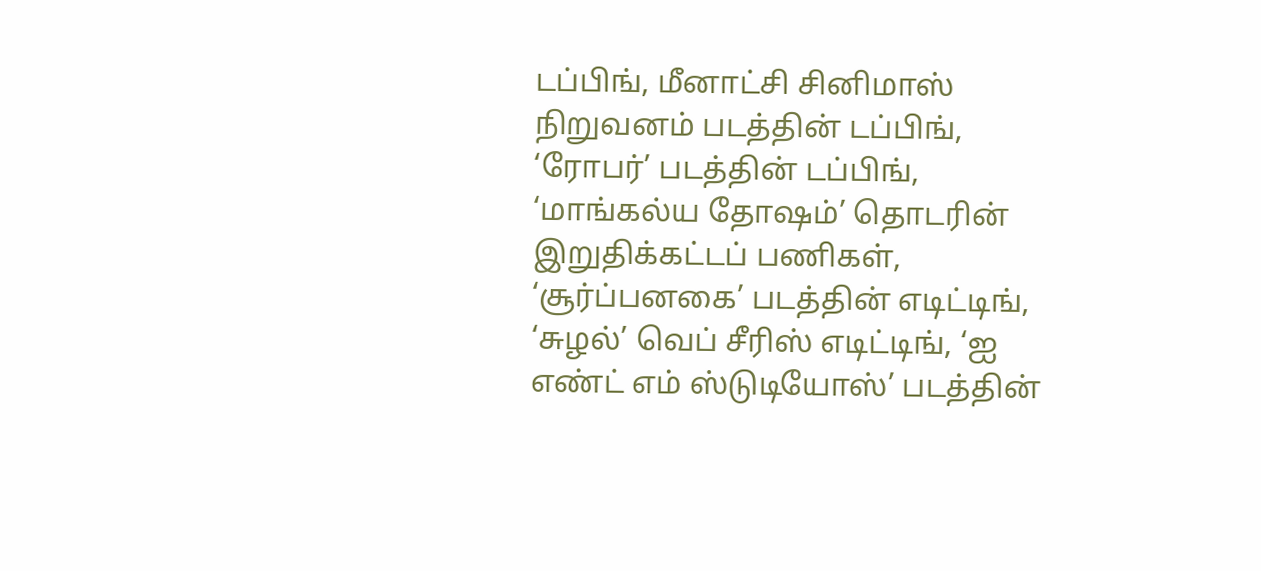டப்பிங், மீனாட்சி சினிமாஸ் நிறுவனம் படத்தின் டப்பிங், ‘ரோபர்’ படத்தின் டப்பிங், ‘மாங்கல்ய தோஷம்’ தொடரின் இறுதிக்கட்டப் பணிகள், ‘சூர்ப்பனகை’ படத்தின் எடிட்டிங், ‘சுழல்’ வெப் சீரிஸ் எடிட்டிங், ‘ஐ எண்ட் எம் ஸ்டுடியோஸ்’ படத்தின்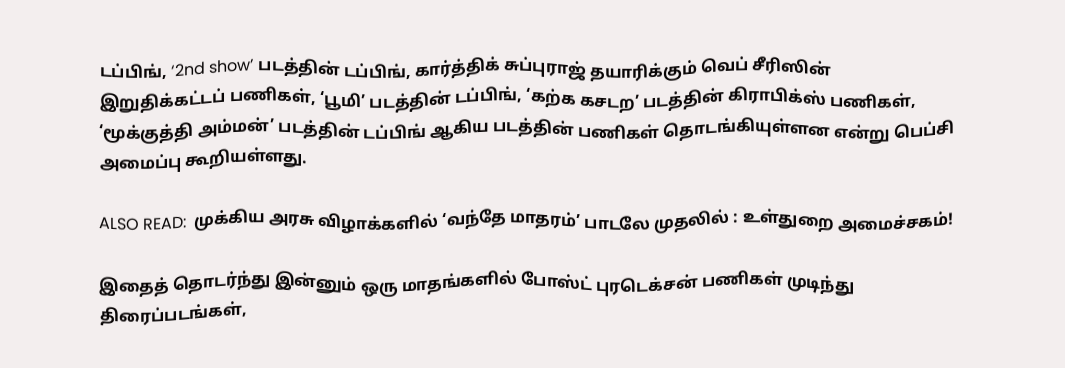டப்பிங், ‘2nd show’ படத்தின் டப்பிங், கார்த்திக் சுப்புராஜ் தயாரிக்கும் வெப் சீரிஸின் இறுதிக்கட்டப் பணிகள், ‘பூமி’ படத்தின் டப்பிங், ‘கற்க கசடற’ படத்தின் கிராபிக்ஸ் பணிகள், ‘மூக்குத்தி அம்மன்’ படத்தின் டப்பிங் ஆகிய படத்தின் பணிகள் தொடங்கியுள்ளன என்று பெப்சி அமைப்பு கூறியள்ளது.

ALSO READ:  முக்கிய அரசு விழாக்களில் ‘வந்தே மாதரம்’ பாடலே முதலில் : உள்துறை அமைச்சகம்!

இதைத் தொடர்ந்து இன்னும் ஒரு மாதங்களில் போஸ்ட் புரடெக்சன் பணிகள் முடிந்து திரைப்படங்கள்,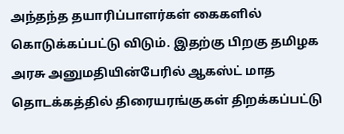அந்தந்த தயாரிப்பாளர்கள் கைகளில் கொடுக்கப்பட்டு விடும். இதற்கு பிறகு தமிழக அரசு அனுமதியின்பேரில் ஆகஸ்ட் மாத தொடக்கத்தில் திரையரங்குகள் திறக்கப்பட்டு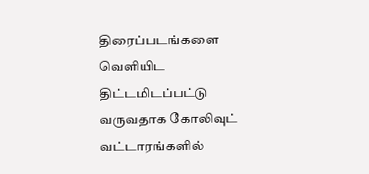திரைப்படங்களை வெளியிட திட்டமிடப்பட்டு வருவதாக கோலிவுட் வட்டாரங்களில்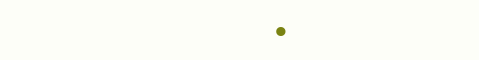•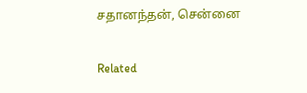சதானந்தன், சென்னை

Related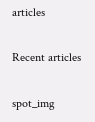articles

Recent articles

spot_img